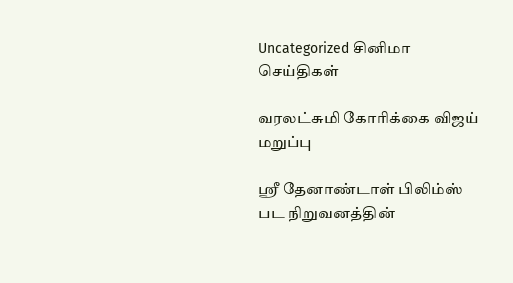Uncategorized சினிமா செய்திகள்

வரலட்சுமி கோரிக்கை விஜய் மறுப்பு

ஸ்ரீ தேனாண்டாள் பிலிம்ஸ் பட நிறுவனத்தின்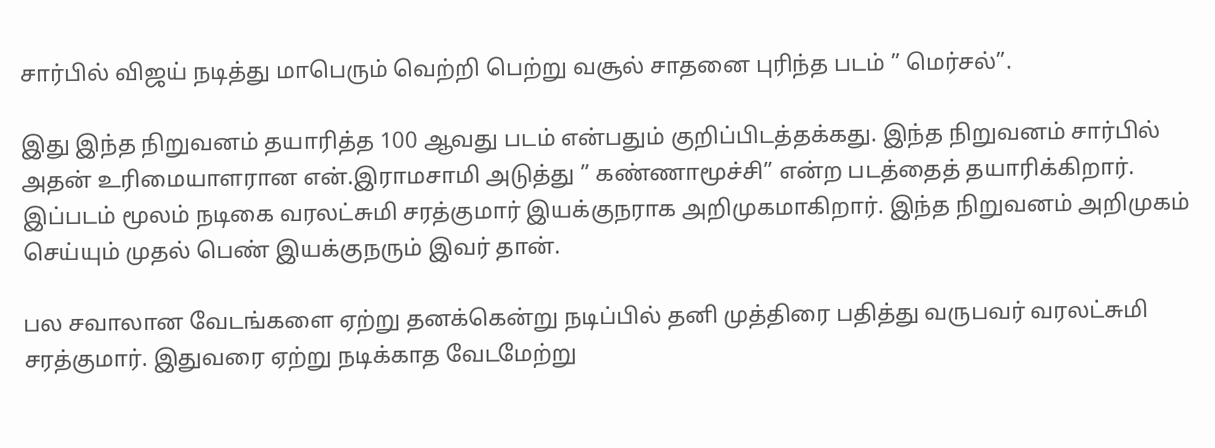சார்பில் விஜய் நடித்து மாபெரும் வெற்றி பெற்று வசூல் சாதனை புரிந்த படம் ” மெர்சல்”.

இது இந்த நிறுவனம் தயாரித்த 100 ஆவது படம் என்பதும் குறிப்பிடத்தக்கது. இந்த நிறுவனம் சார்பில் அதன் உரிமையாளரான என்.இராமசாமி அடுத்து ” கண்ணாமூச்சி” என்ற படத்தைத் தயாரிக்கிறார். இப்படம் மூலம் நடிகை வரலட்சுமி சரத்குமார் இயக்குநராக அறிமுகமாகிறார். இந்த நிறுவனம் அறிமுகம் செய்யும் முதல் பெண் இயக்குநரும் இவர் தான்.

பல சவாலான வேடங்களை ஏற்று தனக்கென்று நடிப்பில் தனி முத்திரை பதித்து வருபவர் வரலட்சுமி சரத்குமார். இதுவரை ஏற்று நடிக்காத வேடமேற்று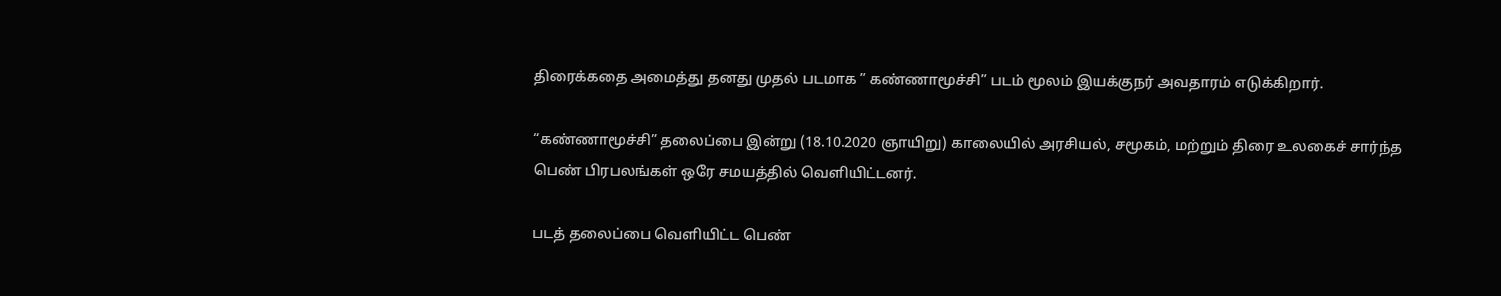திரைக்கதை அமைத்து தனது முதல் படமாக ” கண்ணாமூச்சி” படம் மூலம் இயக்குநர் அவதாரம் எடுக்கிறார்.

“கண்ணாமூச்சி” தலைப்பை இன்று (18.10.2020 ஞாயிறு) காலையில் அரசியல், சமூகம், மற்றும் திரை உலகைச் சார்ந்த பெண் பிரபலங்கள் ஒரே சமயத்தில் வெளியிட்டனர்.

படத் தலைப்பை வெளியிட்ட பெண்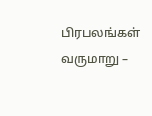பிரபலங்கள் வருமாறு –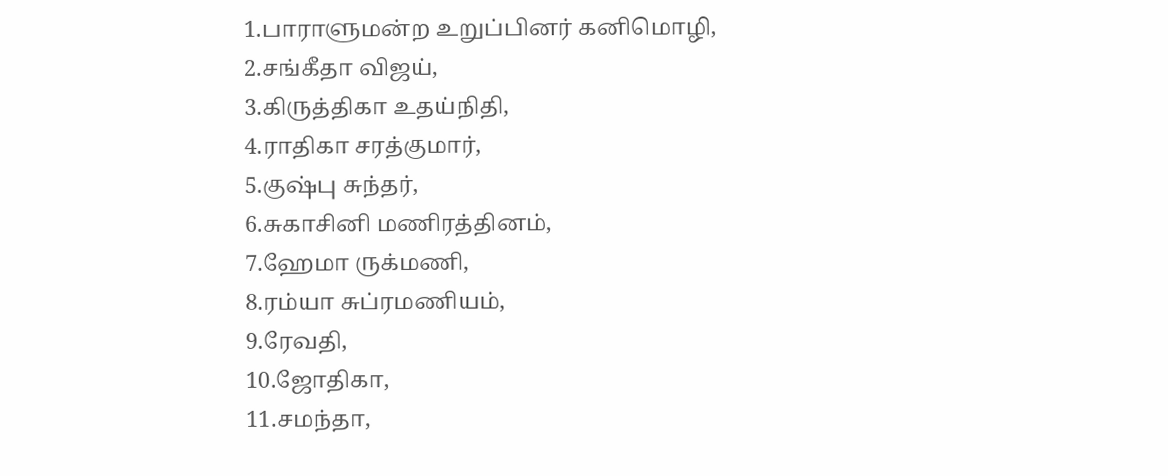1.பாராளுமன்ற உறுப்பினர் கனிமொழி,
2.சங்கீதா விஜய்,
3.கிருத்திகா உதய்நிதி,
4.ராதிகா சரத்குமார்,
5.குஷ்பு சுந்தர்,
6.சுகாசினி மணிரத்தினம்,
7.ஹேமா ருக்மணி,
8.ரம்யா சுப்ரமணியம்,
9.ரேவதி,
10.ஜோதிகா,
11.சமந்தா,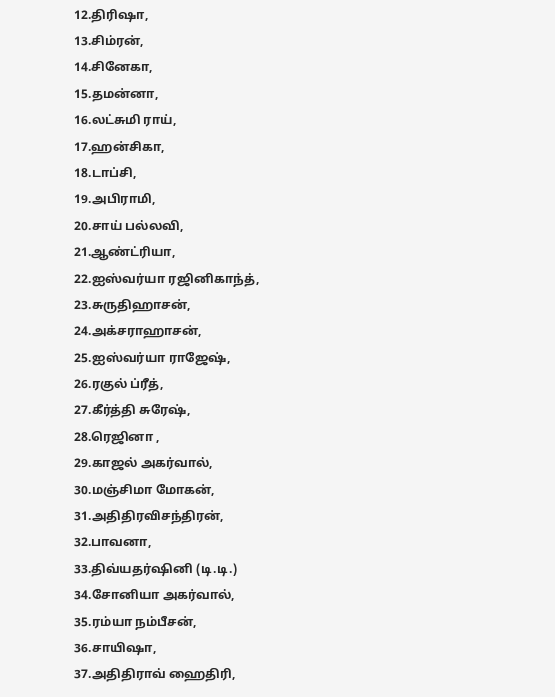12.திரிஷா,
13.சிம்ரன்,
14.சினேகா,
15.தமன்னா,
16.லட்சுமி ராய்,
17.ஹன்சிகா,
18.டாப்சி,
19.அபிராமி,
20.சாய் பல்லவி,
21.ஆண்ட்ரியா,
22.ஐஸ்வர்யா ரஜினிகாந்த்,
23.சுருதிஹாசன்,
24.அக்சராஹாசன்,
25.ஐஸ்வர்யா ராஜேஷ்,
26.ரகுல் ப்ரீத்,
27.கீர்த்தி சுரேஷ்,
28.ரெஜினா ,
29.காஜல் அகர்வால்,
30.மஞ்சிமா மோகன்,
31.அதிதிரவிசந்திரன்,
32.பாவனா,
33.திவ்யதர்ஷினி (டி.டி.)
34.சோனியா அகர்வால்,
35.ரம்யா நம்பீசன்,
36.சாயிஷா,
37.அதிதிராவ் ஹைதிரி,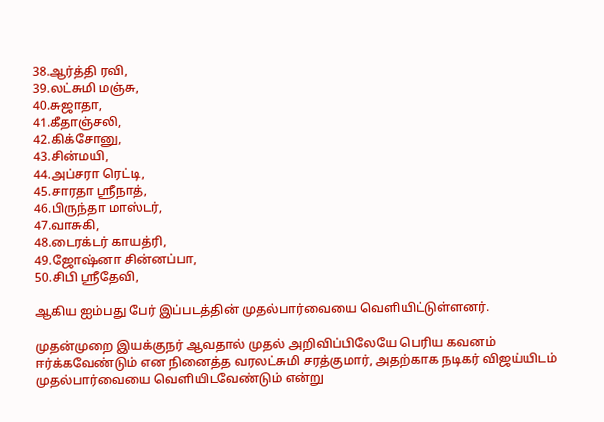38.ஆர்த்தி ரவி,
39.லட்சுமி மஞ்சு,
40.சுஜாதா,
41.கீதாஞ்சலி,
42.கிக்சோனு,
43.சின்மயி,
44.அப்சரா ரெட்டி,
45.சாரதா ஸ்ரீநாத்,
46.பிருந்தா மாஸ்டர்,
47.வாசுகி,
48.டைரக்டர் காயத்ரி,
49.ஜோஷ்னா சின்னப்பா,
50.சிபி ஸ்ரீதேவி,

ஆகிய ஐம்பது பேர் இப்படத்தின் முதல்பார்வையை வெளியிட்டுள்ளனர்.

முதன்முறை இயக்குநர் ஆவதால் முதல் அறிவிப்பிலேயே பெரிய கவனம் ஈர்க்கவேண்டும் என நினைத்த வரலட்சுமி சரத்குமார், அதற்காக நடிகர் விஜய்யிடம் முதல்பார்வையை வெளியிடவேண்டும் என்று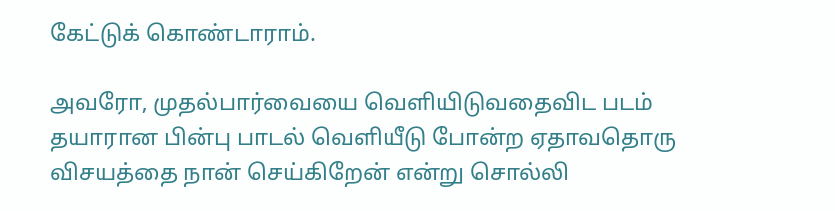கேட்டுக் கொண்டாராம்.

அவரோ, முதல்பார்வையை வெளியிடுவதைவிட படம் தயாரான பின்பு பாடல் வெளியீடு போன்ற ஏதாவதொரு விசயத்தை நான் செய்கிறேன் என்று சொல்லி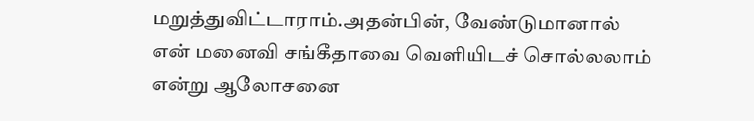மறுத்துவிட்டாராம்.அதன்பின், வேண்டுமானால் என் மனைவி சங்கீதாவை வெளியிடச் சொல்லலாம் என்று ஆலோசனை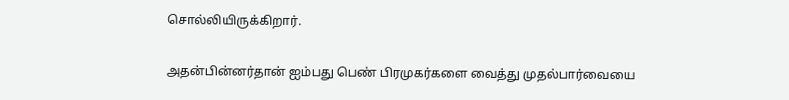சொல்லியிருக்கிறார்.

அதன்பின்னர்தான் ஐம்பது பெண் பிரமுகர்களை வைத்து முதல்பார்வையை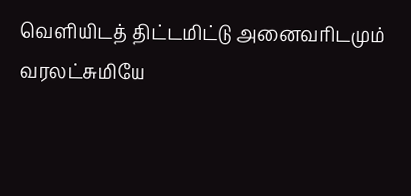வெளியிடத் திட்டமிட்டு அனைவரிடமும் வரலட்சுமியே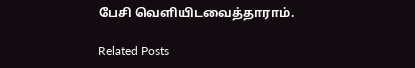பேசி வெளியிடவைத்தாராம்.

Related Posts